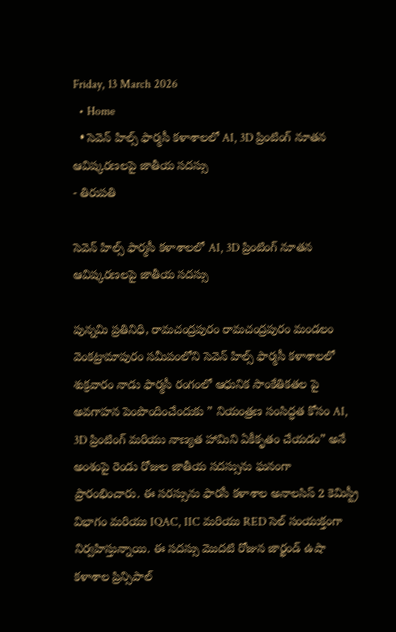Friday, 13 March 2026
  • Home
  • సెవెన్ హిల్స్ ఫార్మసీ కళాశాలలో AI, 3D ప్రింటింగ్ నూతన ఆవిష్కరణలపై జాతీయ సదస్సు
- తిరుపతి

సెవెన్ హిల్స్ ఫార్మసీ కళాశాలలో AI, 3D ప్రింటింగ్ నూతన ఆవిష్కరణలపై జాతీయ సదస్సు

పున్నమి ప్రతినిధి, రామచంద్రపురం రామచంద్రపురం మండలం వెంకట్రామాపురం సమీపంలోని సెవెన్ హిల్స్ ఫార్మసీ కళాశాలలో శుక్రవారం నాడు ఫార్మసీ రంగంలో ఆధునిక సాంకేతికతల పై అవగాహన పెంపొందించేందుకు ” నియంత్రణ సంసిద్ధత కోసం AI, 3D ప్రింటింగ్ మరియు నాణ్యత హామిని ఏకీకృతం చేయడం” అనే అంశంపై రెండు రోజుల జాతీయ సదస్సును ఘనంగా ప్రారంభించారు. ఈ సరస్సును ఫారసీ కళాశాల అనాలసిస్ 2 కెమిస్ట్రీ విభాగం మరియు IQAC, IIC మరియు RED సెల్ సంయుక్తంగా నిర్వహిస్తున్నాయి. ఈ సదస్సు మొదటి రోజున జార్ఖండ్ ఉషా కళాశాల ప్రిన్సిపాల్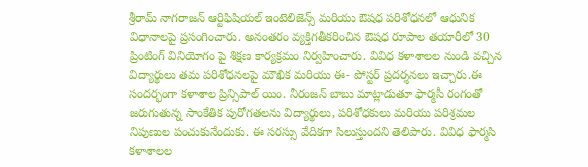శ్రీరామ్ నాగరాజన్ ఆర్టిఫిషియల్ ఇంటెలిజెన్స్ మరియు ఔషధ పరిశోధనలో ఆధునిక విధానాలపై ప్రసంగించారు. అనంతరం వ్యక్తిగతీకరించిన ఔషధ రూపాల తయారీలో 30 ప్రింటింగ్ వినియోగం పై శిక్షణ కార్యక్రమం నిర్వహించారు. వివిధ కళాశాలల నుండి వచ్చిన విద్యార్థులు తమ పరిశోధనలపై మౌఖిక మరియు ఈ- పోస్టర్ ప్రదర్శనలు ఇచ్చారు.ఈ సందర్భంగా కళాశాల ప్రిన్సిపాల్ యిం. నీరంజన్ బాబు మాట్లాడుతూ ఫార్మసీ రంగంతో జరుగుతున్న సాంకేతిక పురోగతలను విద్యార్థులు, పరిశోధకులు మరియు పరిశ్రమల నిపుణుల పంచుకునేందుకు. ఈ సరస్సు వేదికగా సిలుస్తుందని తెలిపారు. వివిధ ఫార్మసి కళాశాలల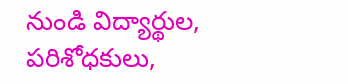నుండి విద్యార్థుల, పరిశోధకులు,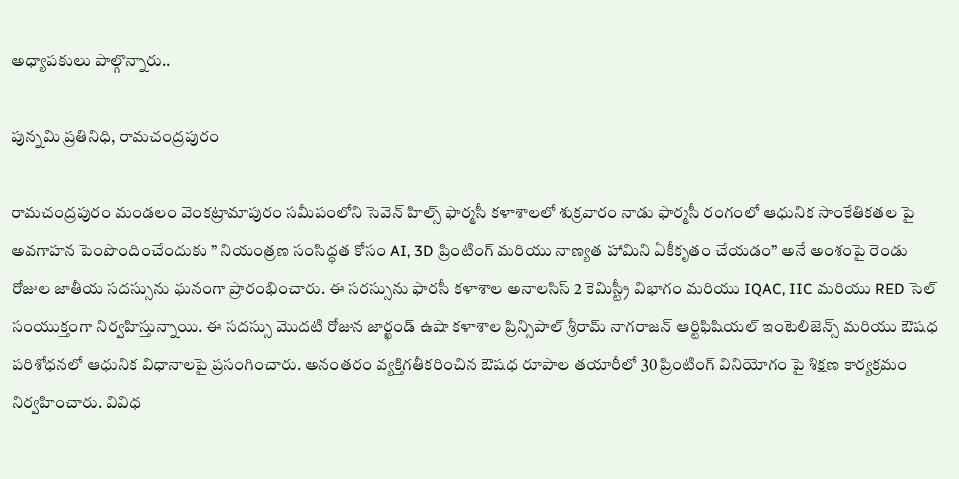అధ్యాపకులు పాల్గొన్నారు..

పున్నమి ప్రతినిధి, రామచంద్రపురం

రామచంద్రపురం మండలం వెంకట్రామాపురం సమీపంలోని సెవెన్ హిల్స్ ఫార్మసీ కళాశాలలో శుక్రవారం నాడు ఫార్మసీ రంగంలో ఆధునిక సాంకేతికతల పై అవగాహన పెంపొందించేందుకు ” నియంత్రణ సంసిద్ధత కోసం AI, 3D ప్రింటింగ్ మరియు నాణ్యత హామిని ఏకీకృతం చేయడం” అనే అంశంపై రెండు రోజుల జాతీయ సదస్సును ఘనంగా ప్రారంభించారు. ఈ సరస్సును ఫారసీ కళాశాల అనాలసిస్ 2 కెమిస్ట్రీ విభాగం మరియు IQAC, IIC మరియు RED సెల్ సంయుక్తంగా నిర్వహిస్తున్నాయి. ఈ సదస్సు మొదటి రోజున జార్ఖండ్ ఉషా కళాశాల ప్రిన్సిపాల్ శ్రీరామ్ నాగరాజన్ ఆర్టిఫిషియల్ ఇంటెలిజెన్స్ మరియు ఔషధ పరిశోధనలో ఆధునిక విధానాలపై ప్రసంగించారు. అనంతరం వ్యక్తిగతీకరించిన ఔషధ రూపాల తయారీలో 30 ప్రింటింగ్ వినియోగం పై శిక్షణ కార్యక్రమం నిర్వహించారు. వివిధ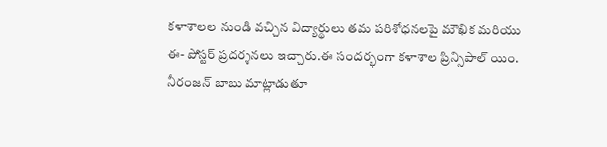కళాశాలల నుండి వచ్చిన విద్యార్థులు తమ పరిశోధనలపై మౌఖిక మరియు ఈ- పోస్టర్ ప్రదర్శనలు ఇచ్చారు.ఈ సందర్భంగా కళాశాల ప్రిన్సిపాల్ యిం. నీరంజన్ బాబు మాట్లాడుతూ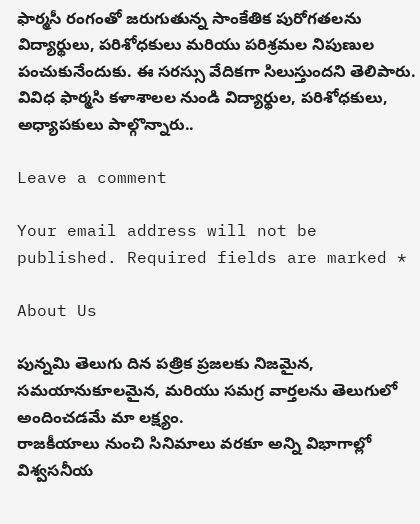ఫార్మసీ రంగంతో జరుగుతున్న సాంకేతిక పురోగతలను విద్యార్థులు, పరిశోధకులు మరియు పరిశ్రమల నిపుణుల పంచుకునేందుకు. ఈ సరస్సు వేదికగా సిలుస్తుందని తెలిపారు. వివిధ ఫార్మసి కళాశాలల నుండి విద్యార్థుల, పరిశోధకులు, అధ్యాపకులు పాల్గొన్నారు..

Leave a comment

Your email address will not be published. Required fields are marked *

About Us

పున్నమి తెలుగు దిన పత్రిక ప్రజలకు నిజమైన, సమయానుకూలమైన, మరియు సమగ్ర వార్తలను తెలుగులో అందించడమే మా లక్ష్యం.
రాజకీయాలు నుంచి సినిమాలు వరకూ అన్ని విభాగాల్లో విశ్వసనీయ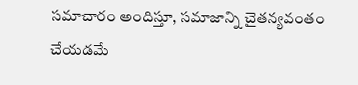సమాచారం అందిస్తూ, సమాజాన్ని చైతన్యవంతం చేయడమే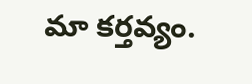మా కర్తవ్యం.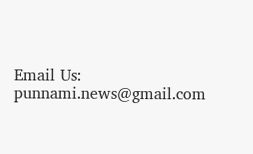Email Us: punnami.news@gmail.com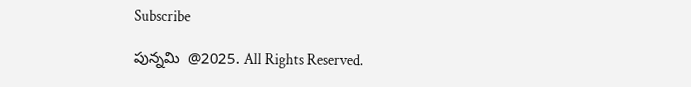Subscribe

పున్నమి  @2025. All Rights Reserved.